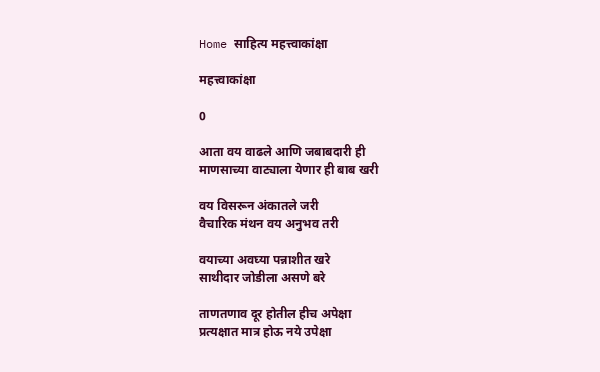Home साहित्य महत्त्वाकांक्षा

महत्त्वाकांक्षा

0

आता वय वाढले आणि जबाबदारी ही
माणसाच्या वाट्याला येणार ही बाब खरी

वय विसरून अंकातले जरी
वैचारिक मंथन वय अनुभव तरी

वयाच्या अवघ्या पन्नाशीत खरे
साथीदार जोडीला असणे बरे

ताणतणाव दूर होतील हीच अपेक्षा
प्रत्यक्षात मात्र होऊ नये उपेक्षा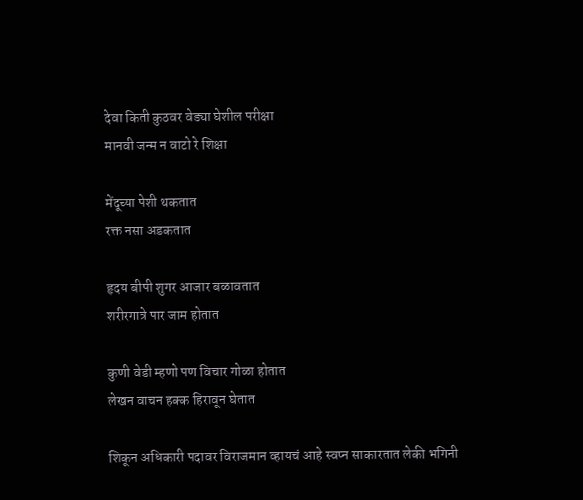देवा किती कुठवर वेड्या घेशील परीक्षा
मानवी जन्म न वाटो रे शिक्षा

मेंदूच्या पेशी थकतात
रक्त नसा अडकतात

हृदय बीपी शुगर आजार बळावतात
शरीरगात्रे पार जाम होतात

कुणी वेडी म्हणो पण विचार गोळा होतात
लेखन वाचन हक्क हिरावून घेतात

शिकून अधिकारी पदावर विराजमान व्हायचं आहे स्वप्न साकारतात लेकी भगिनी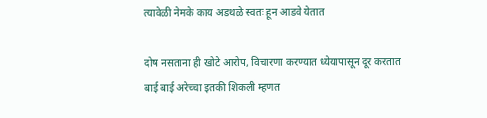त्यावेळी नेमके काय अडथळे स्वतः हून आडवे येतात

दोष नसताना ही खोटे आरोप, विचारणा करण्यात ध्येयापासून दूर करतात
बाई बाई अरेच्चा इतकी शिकली म्हणत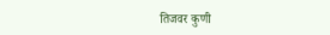तिजवर कुणी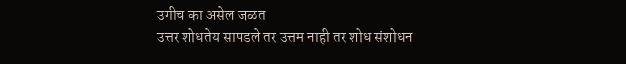उगीच का असेल जळत
उत्तर शोधतेय सापडले तर उत्तम नाही तर शोध संशोधन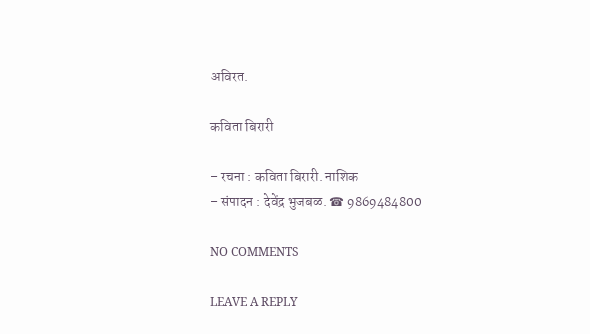अविरत.

कविता बिरारी

– रचना : कविता बिरारी. नाशिक
– संपादन : देवेंद्र भुजबळ. ☎ 9869484800

NO COMMENTS

LEAVE A REPLY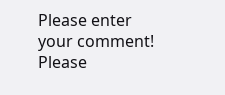Please enter your comment!
Please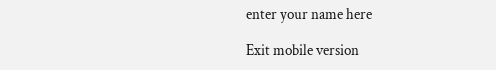enter your name here

Exit mobile version